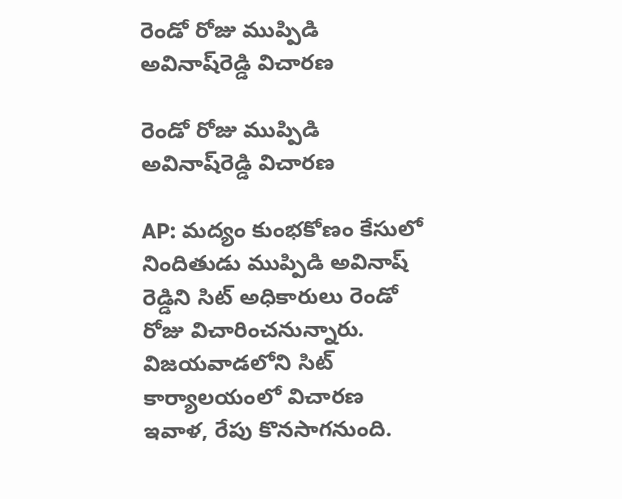రెండో రోజు ముప్పిడి అవినాష్‌రెడ్డి విచారణ

రెండో రోజు ముప్పిడి అవినాష్‌రెడ్డి విచారణ

AP: మద్యం కుంభకోణం కేసులో నిందితుడు ముప్పిడి అవినాష్ రెడ్డిని సిట్ అధికారులు రెండో రోజు విచారించనున్నారు. విజయవాడలోని సిట్‌ కార్యాలయంలో విచారణ ఇవాళ, రేపు కొనసాగనుంది.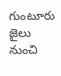గుంటూరు జైలు నుంచి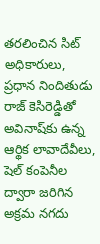తరలించిన సిట్‌ అధికారులు, ప్రధాన నిందితుడు రాజ్‌ కెసిరెడ్డితో అవినాష్‌కు ఉన్న ఆర్థిక లావాదేవీలు, షెల్ కంపెనీల ద్వారా జరిగిన అక్రమ నగదు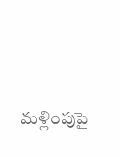మళ్లింపుపై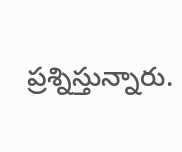ప్రశ్నిస్తున్నారు.